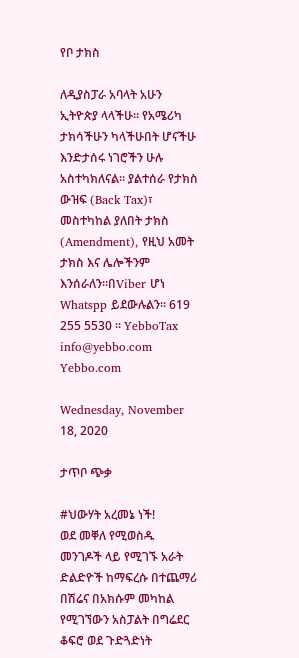የቦ ታክስ

ለዲያስፓራ አባላት አሁን ኢትዮጵያ ላላችሁ። የአሜሪካ ታክሳችሁን ካላችሁበት ሆናችሁ እንድታሰሩ ነገሮችን ሁሉ አስተካክለናል። ያልተሰራ የታክስ ውዝፍ (Back Tax)፣ መስተካከል ያለበት ታክስ (Amendment), የዚህ አመት ታክስ እና ሌሎችንም እንሰራለን።በViber ሆነ Whatspp ይደውሉልን። 619 255 5530 ። YebboTax info@yebbo.com Yebbo.com

Wednesday, November 18, 2020

ታጥቦ ጭቃ

#ህውሃት አረመኔ ነች!
ወደ መቐለ የሚወስዱ መንገዶች ላይ የሚገኙ አራት ድልድዮች ከማፍረሱ በተጨማሪ በሽሬና በአክሱም መካከል የሚገኘውን አስፓልት በግሬደር ቆፍሮ ወደ ጉድጓድነት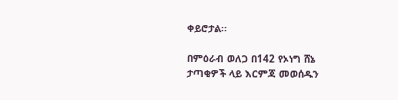ቀይሮታል፡፡

በምዕራብ ወለጋ በ142 የኦነግ ሸኔ ታጣቂዎች ላይ እርምጃ መወሰዱን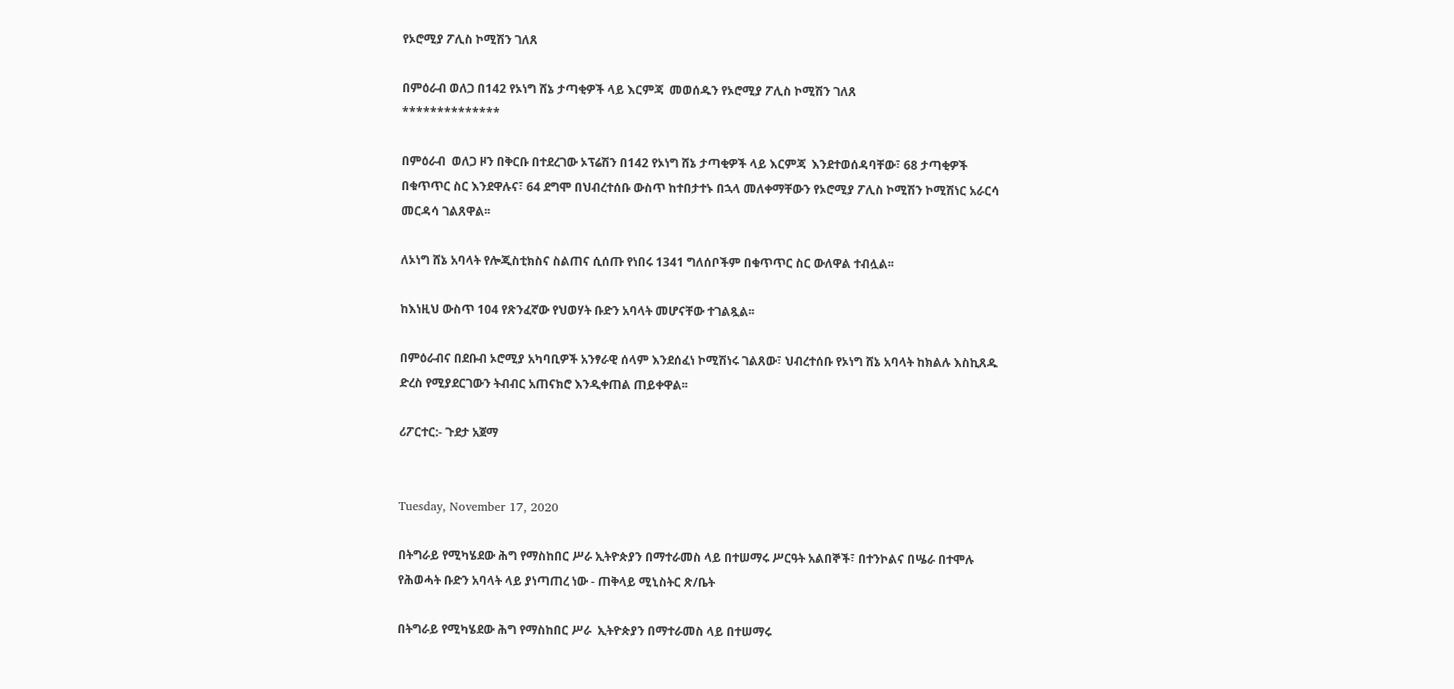የኦሮሚያ ፖሊስ ኮሚሽን ገለጸ

በምዕራብ ወለጋ በ142 የኦነግ ሸኔ ታጣቂዎች ላይ እርምጃ  መወሰዱን የኦሮሚያ ፖሊስ ኮሚሽን ገለጸ
**************

በምዕራብ  ወለጋ ዞን በቅርቡ በተደረገው ኦፕሬሽን በ142 የኦነግ ሸኔ ታጣቂዎች ላይ እርምጃ  እንደተወሰዳባቸው፣ 68 ታጣቂዎች በቁጥጥር ስር እንደዋሉና፣ 64 ደግሞ በህብረተሰቡ ውስጥ ከተበታተኑ በኋላ መለቀማቸውን የኦሮሚያ ፖሊስ ኮሚሽን ኮሚሽነር አራርሳ መርዳሳ ገልጸዋል፡፡

ለኦነግ ሸኔ አባላት የሎጂስቲክስና ስልጠና ሲሰጡ የነበሩ 1341 ግለሰቦችም በቁጥጥር ስር ውለዋል ተብሏል፡፡

ከእነዚህ ውስጥ 104 የጽንፈኛው የህወሃት ቡድን አባላት መሆናቸው ተገልጿል፡፡

በምዕራብና በደቡብ ኦሮሚያ አካባቢዎች አንፃራዊ ሰላም እንደሰፈነ ኮሚሽነሩ ገልጸው፣ ህብረተሰቡ የኦነግ ሸኔ አባላት ከክልሉ እስኪጸዱ ድረስ የሚያደርገውን ትብብር አጠናክሮ እንዲቀጠል ጠይቀዋል፡፡

ሪፖርተር:- ጉደታ አጀማ


Tuesday, November 17, 2020

በትግራይ የሚካሄደው ሕግ የማስከበር ሥራ ኢትዮጵያን በማተራመስ ላይ በተሠማሩ ሥርዓት አልበኞች፣ በተንኮልና በሤራ በተሞሉ የሕወሓት ቡድን አባላት ላይ ያነጣጠረ ነው - ጠቅላይ ሚኒስትር ጽ/ቤት

በትግራይ የሚካሄደው ሕግ የማስከበር ሥራ  ኢትዮጵያን በማተራመስ ላይ በተሠማሩ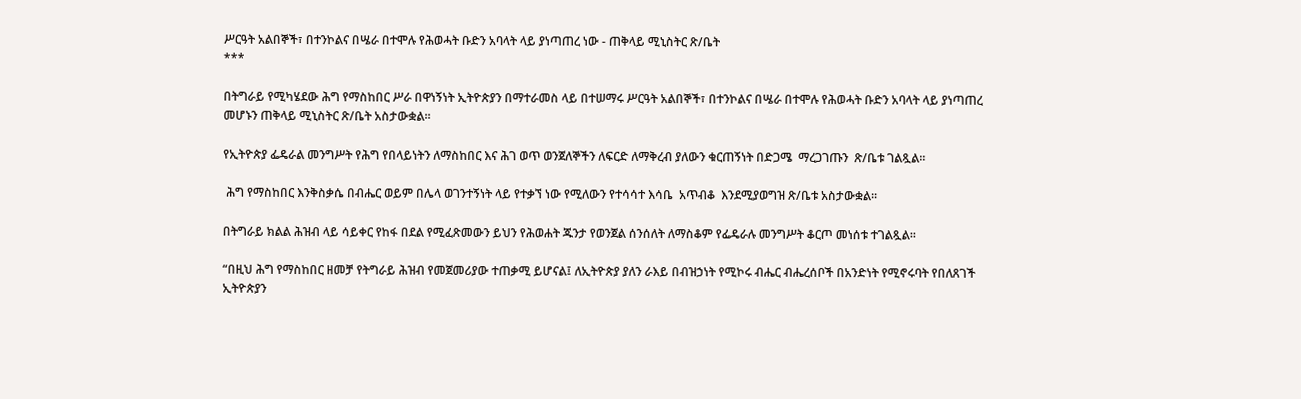ሥርዓት አልበኞች፣ በተንኮልና በሤራ በተሞሉ የሕወሓት ቡድን አባላት ላይ ያነጣጠረ ነው - ጠቅላይ ሚኒስትር ጽ/ቤት
***

በትግራይ የሚካሄደው ሕግ የማስከበር ሥራ በዋነኝነት ኢትዮጵያን በማተራመስ ላይ በተሠማሩ ሥርዓት አልበኞች፣ በተንኮልና በሤራ በተሞሉ የሕወሓት ቡድን አባላት ላይ ያነጣጠረ መሆኑን ጠቅላይ ሚኒስትር ጽ/ቤት አስታውቋል፡፡

የኢትዮጵያ ፌዴራል መንግሥት የሕግ የበላይነትን ለማስከበር እና ሕገ ወጥ ወንጀለኞችን ለፍርድ ለማቅረብ ያለውን ቁርጠኝነት በድጋሜ  ማረጋገጡን  ጽ/ቤቱ ገልጿል፡፡

 ሕግ የማስከበር እንቅስቃሴ በብሔር ወይም በሌላ ወገንተኝነት ላይ የተቃኘ ነው የሚለውን የተሳሳተ እሳቤ  አጥብቆ  እንደሚያወግዝ ጽ/ቤቱ አስታውቋል፡፡

በትግራይ ክልል ሕዝብ ላይ ሳይቀር የከፋ በደል የሚፈጽመውን ይህን የሕወሐት ጁንታ የወንጀል ሰንሰለት ለማስቆም የፌዴራሉ መንግሥት ቆርጦ መነሰቱ ተገልጿል፡፡

“በዚህ ሕግ የማስከበር ዘመቻ የትግራይ ሕዝብ የመጀመሪያው ተጠቃሚ ይሆናል፤ ለኢትዮጵያ ያለን ራእይ በብዝኃነት የሚኮሩ ብሔር ብሔረሰቦች በአንድነት የሚኖሩባት የበለጸገች ኢትዮጵያን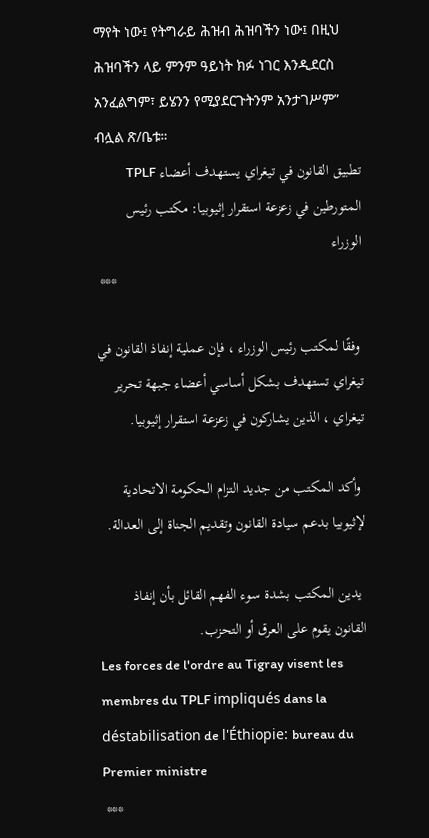ማየት ነው፤ የትግራይ ሕዝብ ሕዝባችን ነው፤ በዚህ ሕዝባችን ላይ ምንም ዓይነት ክፉ ነገር እንዲደርስ አንፈልግም፣ ይሄንን የሚያደርጉትንም አንታገሥም” ብሏል ጽ/ቤቱ።
تطبيق القانون في تيغراي يستهدف أعضاء TPLF المتورطين في زعزعة استقرار إثيوبيا: مكتب رئيس الوزراء
 ***

 وفقًا لمكتب رئيس الوزراء ، فإن عملية إنفاذ القانون في تيغراي تستهدف بشكل أساسي أعضاء جبهة تحرير تيغراي ، الذين يشاركون في زعزعة استقرار إثيوبيا.

 وأكد المكتب من جديد التزام الحكومة الاتحادية لإثيوبيا بدعم سيادة القانون وتقديم الجناة إلى العدالة.

 يدين المكتب بشدة سوء الفهم القائل بأن إنفاذ القانون يقوم على العرق أو التحزب.
Les forces de l'ordre au Tigray visent les membres du TPLF impliqués dans la déstabilisation de l'Éthiopie: bureau du Premier ministre
 ***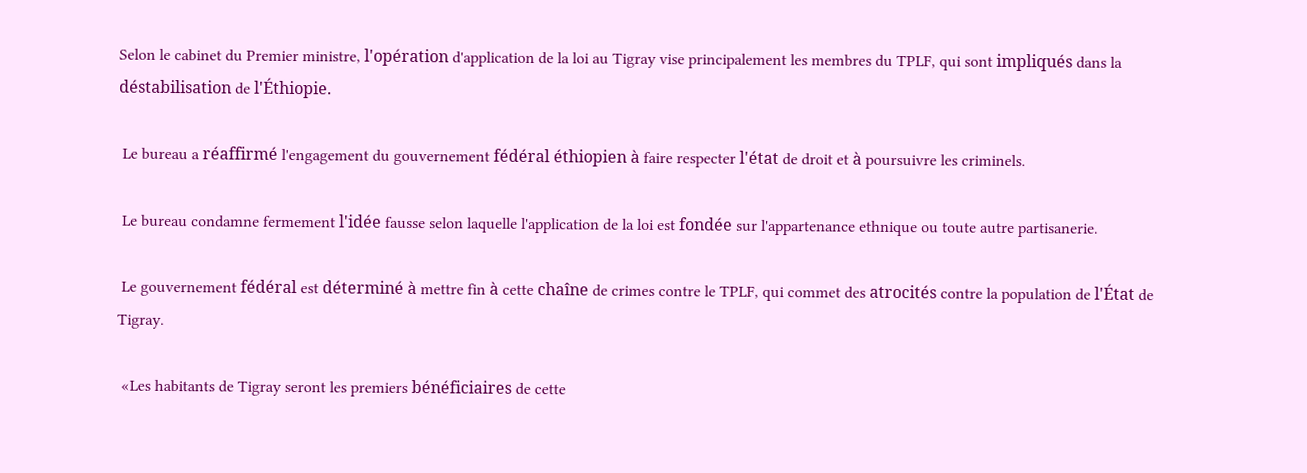Selon le cabinet du Premier ministre, l'opération d'application de la loi au Tigray vise principalement les membres du TPLF, qui sont impliqués dans la déstabilisation de l'Éthiopie.

 Le bureau a réaffirmé l'engagement du gouvernement fédéral éthiopien à faire respecter l'état de droit et à poursuivre les criminels.

 Le bureau condamne fermement l'idée fausse selon laquelle l'application de la loi est fondée sur l'appartenance ethnique ou toute autre partisanerie.

 Le gouvernement fédéral est déterminé à mettre fin à cette chaîne de crimes contre le TPLF, qui commet des atrocités contre la population de l'État de Tigray.

 «Les habitants de Tigray seront les premiers bénéficiaires de cette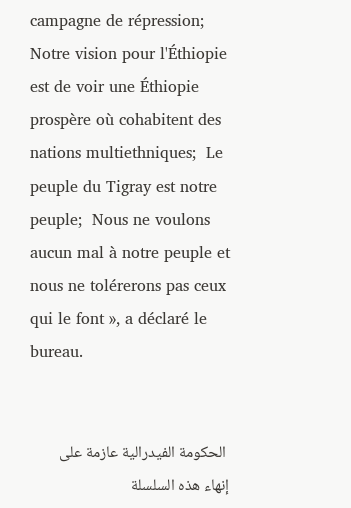campagne de répression;  Notre vision pour l'Éthiopie est de voir une Éthiopie prospère où cohabitent des nations multiethniques;  Le peuple du Tigray est notre peuple;  Nous ne voulons aucun mal à notre peuple et nous ne tolérerons pas ceux qui le font », a déclaré le bureau.


 الحكومة الفيدرالية عازمة على إنهاء هذه السلسلة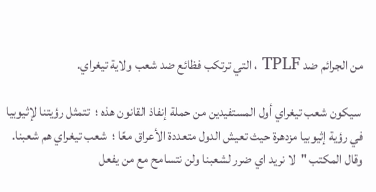من الجرائم ضد TPLF ، التي ترتكب فظائع ضد شعب ولاية تيغراي.

 سيكون شعب تيغراي أول المستفيدين من حملة إنفاذ القانون هذه ؛  تتمثل رؤيتنا لإثيوبيا في رؤية إثيوبيا مزدهرة حيث تعيش الدول متعددة الأعراق معًا ؛  شعب تيغراي هم شعبنا.  وقال المكتب "لا نريد اي ضرر لشعبنا ولن نتسامح مع من يفعل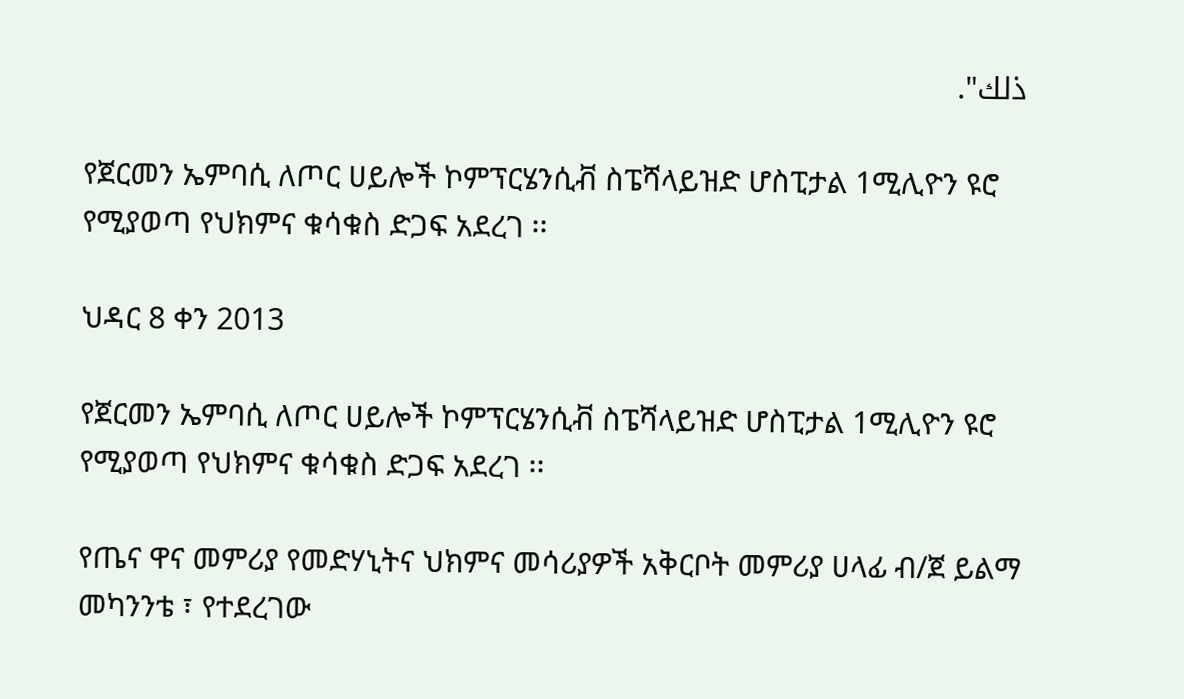ذلك".

የጀርመን ኤምባሲ ለጦር ሀይሎች ኮምፕርሄንሲቭ ስፔሻላይዝድ ሆስፒታል 1ሚሊዮን ዩሮ የሚያወጣ የህክምና ቁሳቁስ ድጋፍ አደረገ ፡፡

ህዳር 8 ቀን 2013

የጀርመን ኤምባሲ ለጦር ሀይሎች ኮምፕርሄንሲቭ ስፔሻላይዝድ ሆስፒታል 1ሚሊዮን ዩሮ የሚያወጣ የህክምና ቁሳቁስ ድጋፍ አደረገ ፡፡

የጤና ዋና መምሪያ የመድሃኒትና ህክምና መሳሪያዎች አቅርቦት መምሪያ ሀላፊ ብ/ጀ ይልማ መካንንቴ ፣ የተደረገው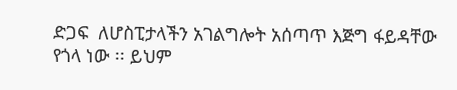ድጋፍ  ለሆስፒታላችን አገልግሎት አሰጣጥ እጅግ ፋይዳቸው የጎላ ነው ፡፡ ይህም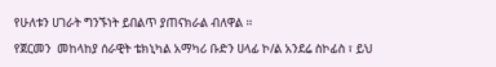የሁለቱን ሀገራት ግንኙነት ይበልጥ ያጠናክራል ብለዋል ፡፡

የጀርመን  መከላከያ ሰራዊት ቴክኒካል አማካሪ ቡድን ሀላፊ ኮ/ል አንደሬ ስኮፊስ ፣ ይህ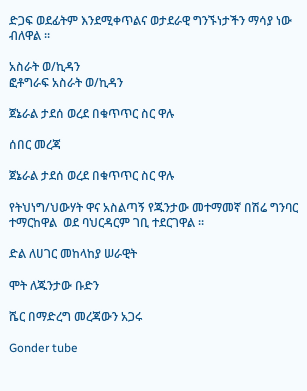ድጋፍ ወደፊትም እንደሚቀጥልና ወታደራዊ ግንኙነታችን ማሳያ ነው ብለዋል ፡፡

አስራት ወ/ኪዳን
ፎቶግራፍ አስራት ወ/ኪዳን

ጀኔራል ታደሰ ወረደ በቁጥጥር ስር ዋሉ

ሰበር መረጃ

ጀኔራል ታደሰ ወረደ በቁጥጥር ስር ዋሉ

የትህነግ/ህውሃት ዋና አስልጣኝ የጁንታው መተማመኛ በሽሬ ግንባር ተማርከዋል  ወደ ባህርዳርም ገቢ ተደርገዋል ።

ድል ለሀገር መከላከያ ሠራዊት

ሞት ለጁንታው ቡድን

ሼር በማድረግ መረጃውን አጋሩ

Gonder tube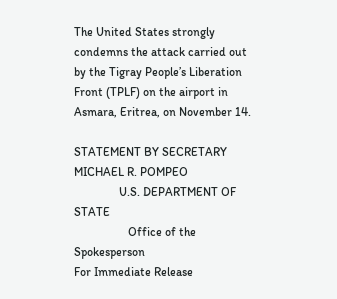The United States strongly condemns the attack carried out by the Tigray People’s Liberation Front (TPLF) on the airport in Asmara, Eritrea, on November 14.

STATEMENT BY SECRETARY MICHAEL R. POMPEO
               U.S. DEPARTMENT OF STATE
                  Office of the Spokesperson
For Immediate Release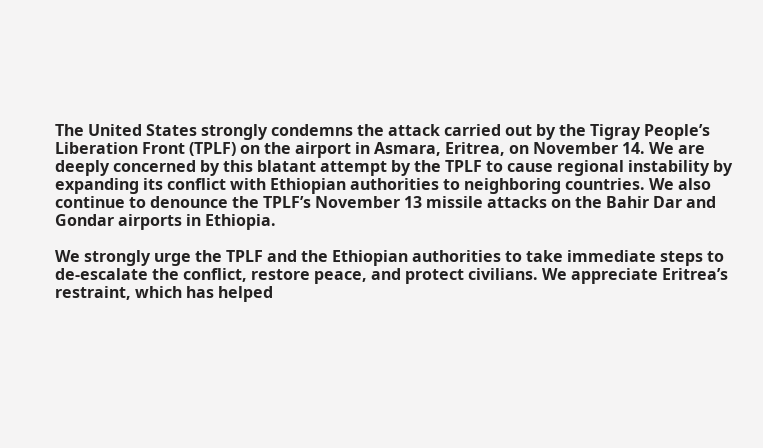The United States strongly condemns the attack carried out by the Tigray People’s Liberation Front (TPLF) on the airport in Asmara, Eritrea, on November 14. We are deeply concerned by this blatant attempt by the TPLF to cause regional instability by expanding its conflict with Ethiopian authorities to neighboring countries. We also continue to denounce the TPLF’s November 13 missile attacks on the Bahir Dar and Gondar airports in Ethiopia.

We strongly urge the TPLF and the Ethiopian authorities to take immediate steps to de-escalate the conflict, restore peace, and protect civilians. We appreciate Eritrea’s restraint, which has helped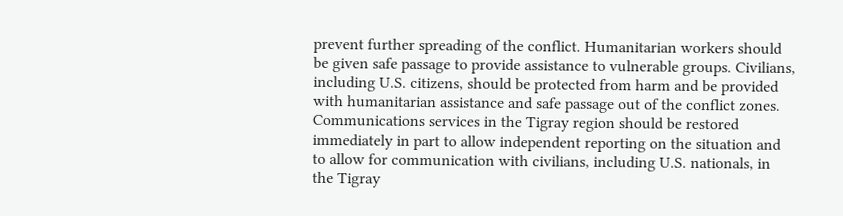prevent further spreading of the conflict. Humanitarian workers should be given safe passage to provide assistance to vulnerable groups. Civilians, including U.S. citizens, should be protected from harm and be provided with humanitarian assistance and safe passage out of the conflict zones. Communications services in the Tigray region should be restored immediately in part to allow independent reporting on the situation and to allow for communication with civilians, including U.S. nationals, in the Tigray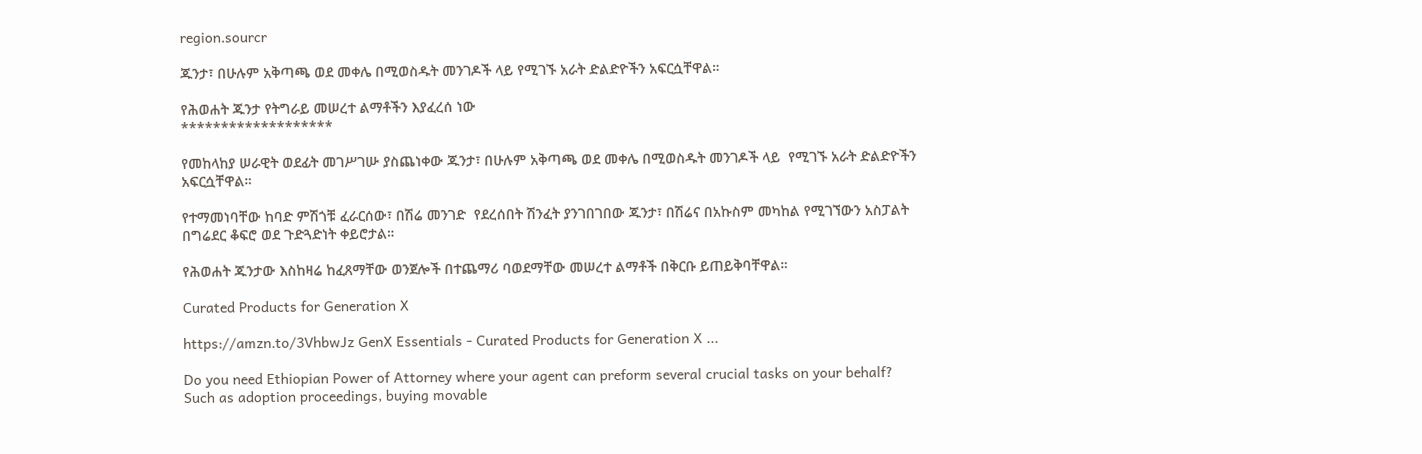region.sourcr

ጁንታ፣ በሁሉም አቅጣጫ ወደ መቀሌ በሚወስዱት መንገዶች ላይ የሚገኙ አራት ድልድዮችን አፍርሷቸዋል።

የሕወሐት ጁንታ የትግራይ መሠረተ ልማቶችን እያፈረሰ ነው
*******************

የመከላከያ ሠራዊት ወደፊት መገሥገሡ ያስጨነቀው ጁንታ፣ በሁሉም አቅጣጫ ወደ መቀሌ በሚወስዱት መንገዶች ላይ  የሚገኙ አራት ድልድዮችን አፍርሷቸዋል።

የተማመነባቸው ከባድ ምሽጎቹ ፈራርሰው፣ በሽሬ መንገድ  የደረሰበት ሽንፈት ያንገበገበው ጁንታ፣ በሽሬና በአኩስም መካከል የሚገኘውን አስፓልት በግሬደር ቆፍሮ ወደ ጉድጓድነት ቀይሮታል።

የሕወሐት ጁንታው እስከዛሬ ከፈጸማቸው ወንጀሎች በተጨማሪ ባወደማቸው መሠረተ ልማቶች በቅርቡ ይጠይቅባቸዋል።

Curated Products for Generation X

https://amzn.to/3VhbwJz GenX Essentials - Curated Products for Generation X ...

Do you need Ethiopian Power of Attorney where your agent can preform several crucial tasks on your behalf? Such as adoption proceedings, buying movable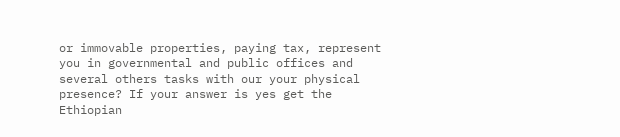or immovable properties, paying tax, represent you in governmental and public offices and several others tasks with our your physical presence? If your answer is yes get the Ethiopian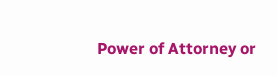Power of Attorney or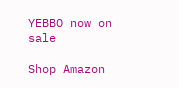YEBBO now on sale

Shop Amazon